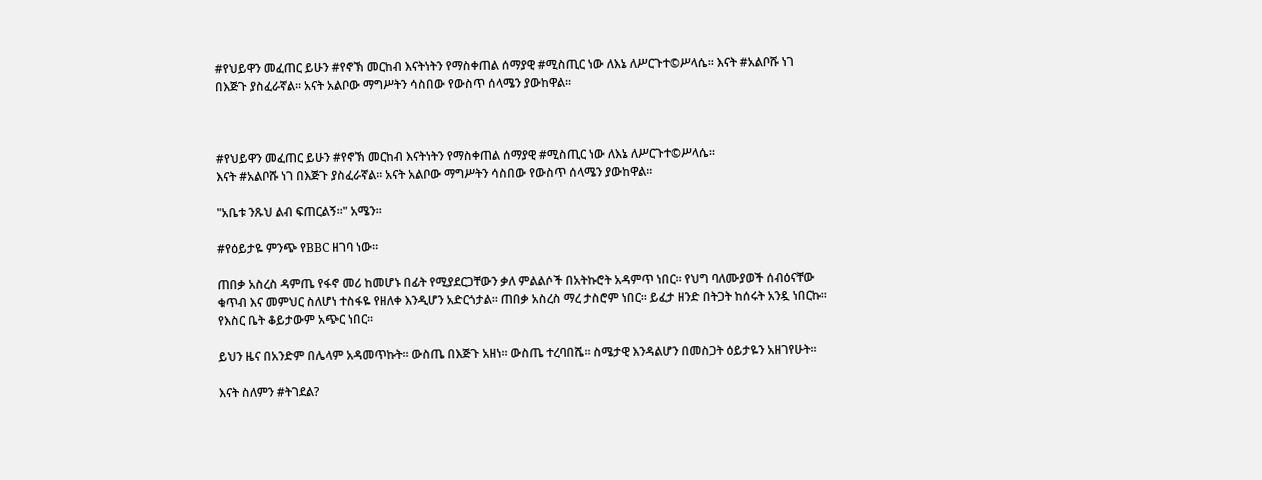#የህይዋን መፈጠር ይሁን #የኖኽ መርከብ እናትነትን የማስቀጠል ሰማያዊ #ሚስጢር ነው ለእኔ ለሥርጉተ©ሥላሴ። እናት #አልቦሹ ነገ በእጅጉ ያስፈራኛል። አናት አልቦው ማግሥትን ሳስበው የውስጥ ሰላሜን ያውከዋል።



#የህይዋን መፈጠር ይሁን #የኖኽ መርከብ እናትነትን የማስቀጠል ሰማያዊ #ሚስጢር ነው ለእኔ ለሥርጉተ©ሥላሴ።
እናት #አልቦሹ ነገ በእጅጉ ያስፈራኛል። አናት አልቦው ማግሥትን ሳስበው የውስጥ ሰላሜን ያውከዋል።

"አቤቱ ንጹህ ልብ ፍጠርልኝ።" አሜን።

#የዕይታዬ ምንጭ የBBC ዘገባ ነው።

ጠበቃ አስረስ ዳምጤ የፋኖ መሪ ከመሆኑ በፊት የሚያደርጋቸውን ቃለ ምልልሶች በአትኩሮት አዳምጥ ነበር። የህግ ባለሙያወች ሰብዕናቸው ቁጥብ እና መምህር ስለሆነ ተስፋዬ የዘለቀ እንዲሆን አድርጎታል። ጠበቃ አስረስ ማረ ታስሮም ነበር። ይፈታ ዘንድ በትጋት ከሰሩት አንዷ ነበርኩ። የእስር ቤት ቆይታውም አጭር ነበር።

ይህን ዜና በአንድም በሌላም አዳመጥኩት። ውስጤ በእጅጉ አዘነ። ውስጤ ተረባበሼ። ስሜታዊ እንዳልሆን በመስጋት ዕይታዬን አዘገየሁት።

እናት ስለምን #ትገደል?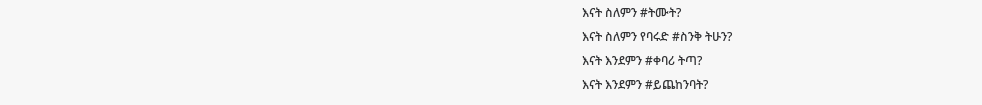እናት ስለምን #ትሙት?
እናት ስለምን የባሩድ #ስንቅ ትሁን?
እናት እንደምን #ቀባሪ ትጣ?
እናት እንደምን #ይጨከንባት?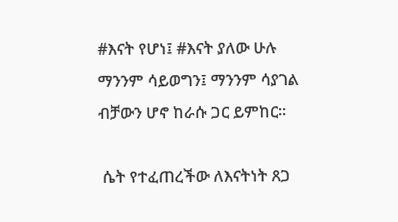#እናት የሆነ፤ #እናት ያለው ሁሉ ማንንም ሳይወግን፤ ማንንም ሳያገል ብቻውን ሆኖ ከራሱ ጋር ይምከር።

 ሴት የተፈጠረችው ለእናትነት ጸጋ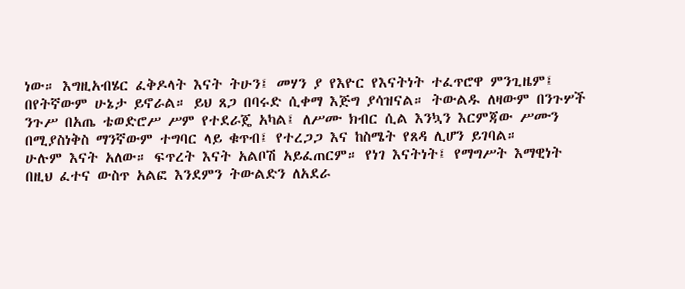ነው። እግዚአብሄር ፈቅዶላት እናት ትሁን፤ መሃን ያ የእዮር የእናትነት ተፈጥሮዋ ምንጊዜም፤ በየትኛውም ሁኔታ ይኖራል። ይህ ጸጋ በባሩድ ሲቀማ እጅግ ያሳዝናል። ትውልዱ ለዛውም በንጉሦች ንጉሥ በአጤ ቴወድሮሥ ሥም የተደራጄ አካል፤ ለሥሙ ክብር ሲል እንኳን እርምጃው ሥሙን በሚያስነቅስ ማንኛውም ተግባር ላይ ቁጥብ፤ የተረጋጋ እና ከስሜት የጸዳ ሊሆን ይገባል።
ሁሉም እናት አለው። ፍጥረት እናት አልቦሽ አይፈጠርም። የነገ እናትነት፤ የማግሥት እማዊነት በዚህ ፈተና ውስጥ አልፎ እንደምን ትውልድን ለአደራ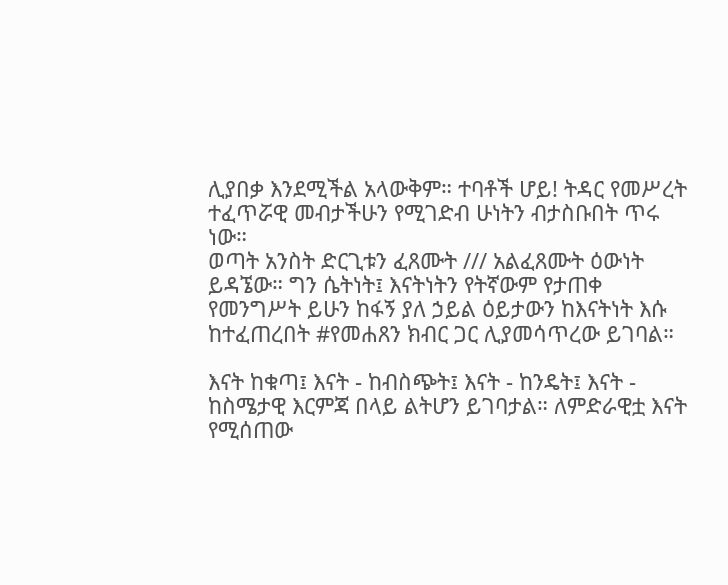ሊያበቃ እንደሚችል አላውቅም። ተባቶች ሆይ! ትዳር የመሥረት ተፈጥሯዊ መብታችሁን የሚገድብ ሁነትን ብታስቡበት ጥሩ ነው።
ወጣት አንስት ድርጊቱን ፈጸሙት /// አልፈጸሙት ዕውነት ይዳኜው። ግን ሴትነት፤ እናትነትን የትኛውም የታጠቀ የመንግሥት ይሁን ከፋኝ ያለ ኃይል ዕይታውን ከእናትነት እሱ ከተፈጠረበት #የመሐጸን ክብር ጋር ሊያመሳጥረው ይገባል።

እናት ከቁጣ፤ እናት - ከብስጭት፤ እናት - ከንዴት፤ እናት - ከስሜታዊ እርምጃ በላይ ልትሆን ይገባታል። ለምድራዊቷ እናት የሚሰጠው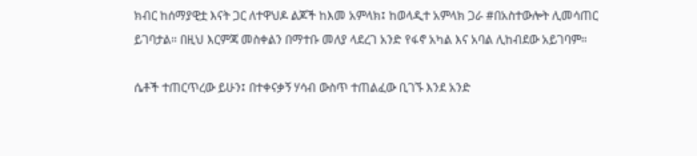ክብር ከሰማያዊቷ እናት ጋር ለተዋህዶ ልጆች ከእመ አምላክ፤ ከወላዲተ አምላክ ጋራ #በአስተውሎት ሊመሳጠር ይገባታል። በዚህ እርምጃ መስቀልን በማተቡ መለያ ላደረገ አንድ የፋኖ አካል እና አባል ሊከብደው አይገባም።

ሴቶች ተጠርጥረው ይሁን፤ በተቀናቃኝ ሃሳብ ውስጥ ተጠልፈው ቢገኙ እንደ አንድ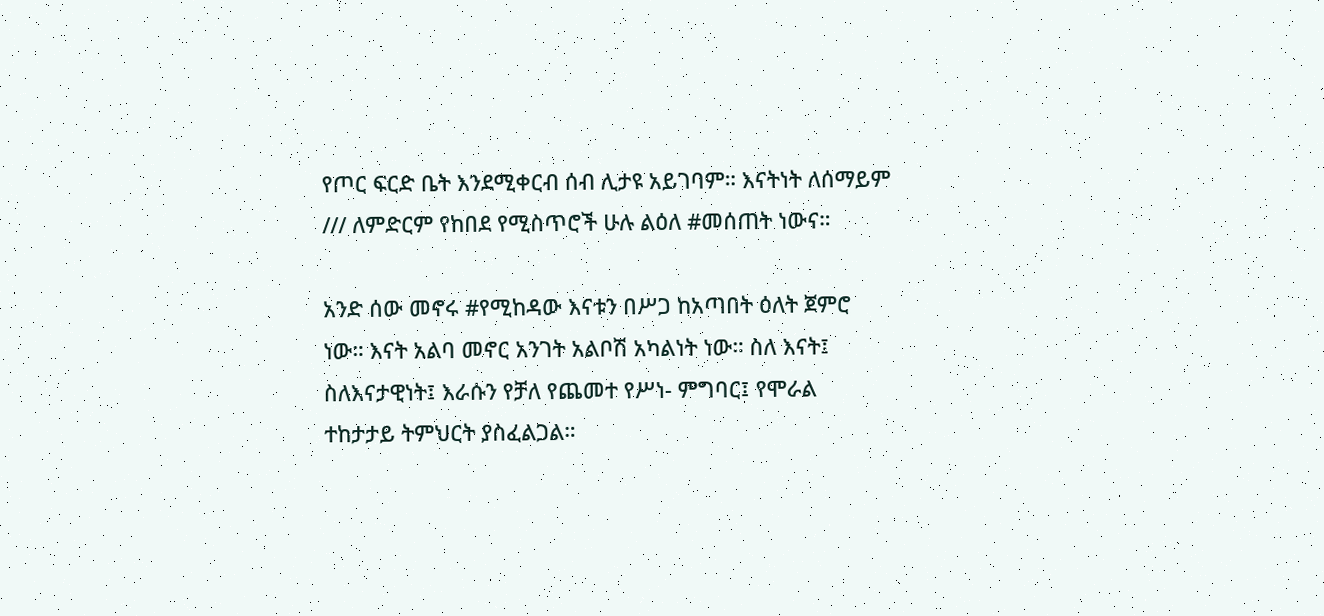የጦር ፍርድ ቤት እንደሚቀርብ ሰብ ሊታዩ አይገባም። እናትነት ለሰማይም /// ለምድርም የከበደ የሚስጥሮች ሁሉ ልዕለ #መሰጠት ነውና።

አንድ ሰው መኖሩ #የሚከዳው እናቱን በሥጋ ከአጣበት ዕለት ጀምሮ ነው። እናት አልባ መኖር አንገት አልቦሽ አካልነት ነው። ስለ እናት፤ ስለእናታዊነት፤ እራሱን የቻለ የጨመተ የሥነ- ምግባር፤ የሞራል ተከታታይ ትምህርት ያስፈልጋል።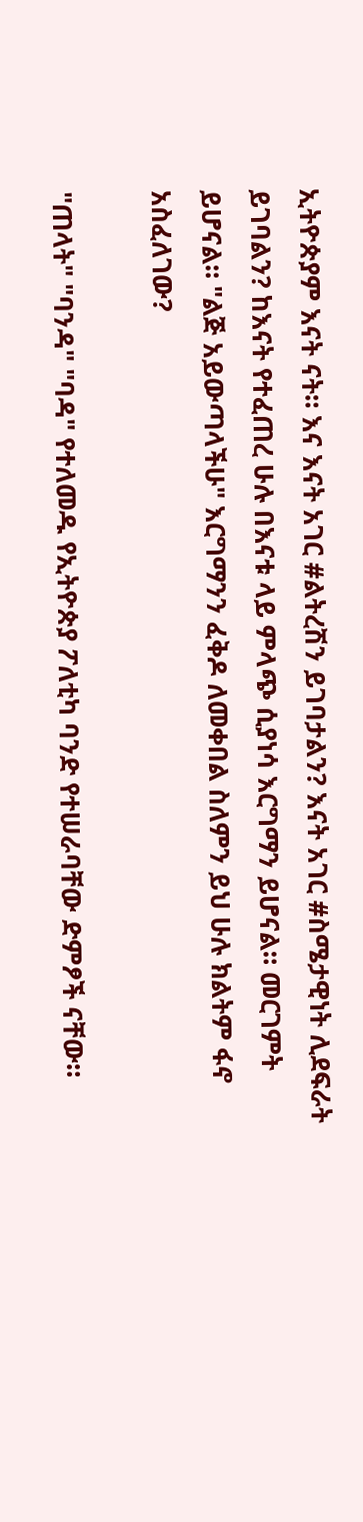ኢትዮጵያም እናት ናት። እና እናት አገር #ልትረሽን ይገባታልን? እናት አገር #ስሜታዊነት ሊደፍራት ይገባልን? ከእናት የተፈጠረ ሁሉ በእናቱ ላይ ምላጭ ሲያነሳ እርግማን ይሆናል። መርገምት ይሆናል። "ልጅ አይውጣላችሁ" እርግማንን ፈቅዶ ለመቀበል ስለምን ይህ ሁሉ ክልትም ፋኖ አስፈለገው?

"ጠላት" "ባንዳ" "ባዳ" የተለመዱ የኢትዮጵያ ፖለቲካ ባንድ የተሠራባቸው ድምፆች ናቸው።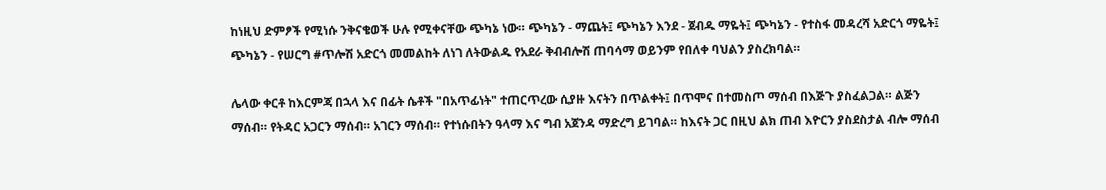ከነዚህ ድምፆች የሚነሱ ንቅናቄወች ሁሉ የሚቀናቸው ጭካኔ ነው። ጭካኔን - ማጨት፤ ጭካኔን እንደ - ጀብዱ ማዬት፤ ጭካኔን - የተስፋ መዳረሻ አድርጎ ማዬት፤ ጭካኔን - የሠርግ #ጥሎሽ አድርጎ መመልከት ለነገ ለትውልዱ የአደራ ቅብብሎሽ ጠባሳማ ወይንም የበለቀ ባህልን ያስረክባል።

ሌላው ቀርቶ ከእርምጃ በኋላ እና በፊት ሴቶች "በአጥፊነት" ተጠርጥረው ሲያዙ እናትን በጥልቀት፤ በጥሞና በተመስጦ ማሰብ በእጅጉ ያስፈልጋል። ልጅን ማሰብ። የትዳር አጋርን ማሰብ። አገርን ማሰብ። የተነሱበትን ዓላማ እና ግብ አጀንዳ ማድረግ ይገባል። ከእናት ጋር በዚህ ልክ ጠብ እዮርን ያስደስታል ብሎ ማሰብ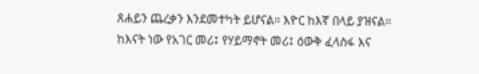ጸሐይን ጨረቃን እንደመተካት ይሆናል። እዮር ከእኛ በላይ ያዝናል። ከእናት ነው የአገር መሪ፤ የሃይማኖት መሪ፤ ዕውቅ ፈላስፋ እና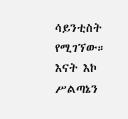ሳይንቲስት የሚገኘው። እናት እኮ ሥልጣኔን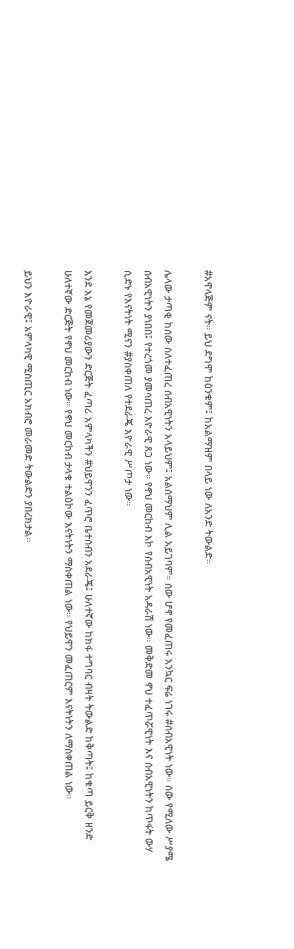#አዋላጅም ናት። ይህ ደግሞ ከዕንቁም፤ ከአልማዝም በላይ ነው ለአንድ ትውልድ።

ሌላው ታጣቂ ከሰው ስለተፈጠረ ሰብአዊነትን አላይህም፤ አልሰማህም ሊል አይገባም። ሰው ሆኖ የመፈጠሩ አንኳር ፍሬ ነገሩ #ሰብአዊነት ነው። ሰው የሚለው ሥያሜ ሰብአዊነትን ያነበበ፤ የተረጎመ ያመሳጠረ እዮራዊ ጸጋ ነው። የኖህ መርከብ እኮ የሰብአዊነት አዳራሽ ነው። መቅድመ ኖህ ተፈጥሯዊነት እና ሰብአዊነትን ከጥፋት ውሃ ሲድኑ የእናትነት ሚናን #ያስቀጠለ የተደራጄ እዮራዊ ሥጦታ ነው።

እንደ እኔ የመጀመሪያውን ድርጅት ፈጣሪ አምላካችን #ህይዋንን ፈጥሮ ቤተሰብን አደራጄ፤ ሁለተኛው ከክፋ ተግባር ብዛት ትውልድ ከቅጣት፤ ከቁጣ ይርቅ ዘንድ ሁለተኛው ድርጅት የኖህ መርከብ ነው። የኖህ መርከብ ታላቁ ተልዕኮው እናትነትን ማስቀጠል ነው። የህይዋን መፈጠርም እናትነትን ለማስቀጠል ነው።

ይህን እዮራዊ፤ አምላካዊ ሚስጢር አክብሮ መራመድ ትውልድን ያበረክታል።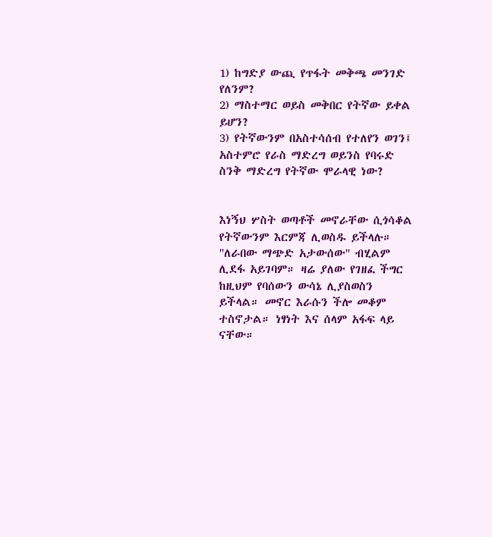1) ከግድያ ውጪ የጥፋት መቅጫ መንገድ የለንም?
2) ማስተማር ወይስ መቅበር የትኛው ይቀል ይሆን?
3) የትኛውንም በአስተሳሰብ የተለየን ወገን፤ አስተምሮ የራስ ማድረግ ወይንስ የባሩድ ስንቅ ማድረግ የትኛው ሞራላዊ ነው?


እነኝህ ሦስት ወጣቶች መኖራቸው ሲጎሳቆል የትኛውንም እርምጃ ሊወስዱ ይችላሉ። "ለራበው ማጭድ አታውሰው" ብሂልም ሊደፋ አይገባም። ዛሬ ያለው የገዘፈ ችግር ከዚህም የባሰውን ውሳኔ ሊያስወስን ይችላል። መኖር እራሱን ችሎ መቆም ተስኖታል። ነፃነት እና ሰላም አፋፍ ላይ ናቸው።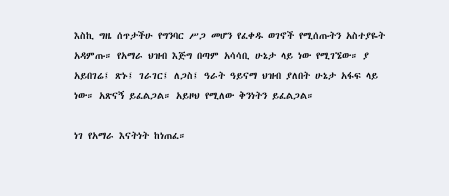እስኪ ግዜ ሰጥታችሁ የግንባር ሥጋ መሆን የፈቀዱ ወገኖች የሚሰጡትን አስተያዬት አዳምጡ። የአማራ ህዝብ እጅግ በጣም አሳሳቢ ሁኔታ ላይ ነው የሚገኜው። ያ አይበገሬ፤ ጽኑ፤ ገራገር፤ ለጋስ፤ ዓራት ዓይናማ ህዝብ ያለበት ሁኔታ አፋፍ ላይ ነው። አጽናኝ ይፈልጋል። አይዞህ የሚለው ቅንነትን ይፈልጋል።

ነገ የአማራ እናትነት ከነጠፈ።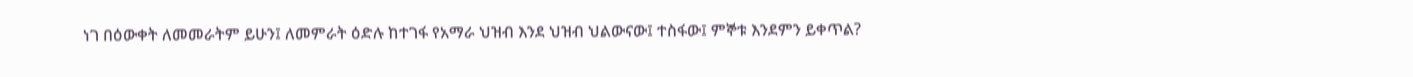ነገ በዕውቀት ለመመራትም ይሁን፤ ለመምራት ዕድሉ ከተገፋ የአማራ ህዝብ እንደ ህዝብ ህልውናው፤ ተስፋው፤ ምኞቱ እንደምን ይቀጥል?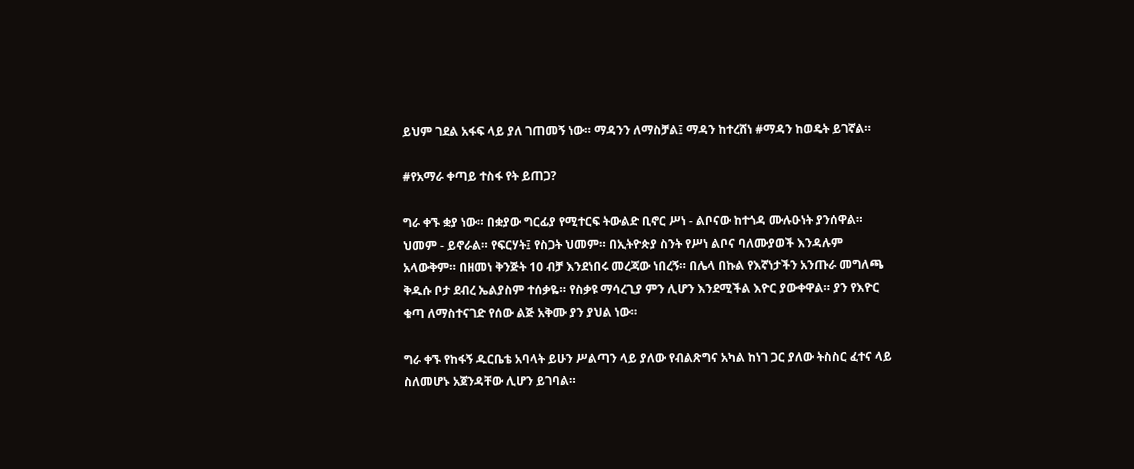ይህም ገደል አፋፍ ላይ ያለ ገጠመኝ ነው። ማዳንን ለማስቻል፤ ማዳን ከተረሸነ #ማዳን ከወዴት ይገኛል።

#የአማራ ቀጣይ ተስፋ የት ይጠጋ?

ግራ ቀኙ ቋያ ነው። በቋያው ግርፊያ የሚተርፍ ትውልድ ቢኖር ሥነ - ልቦናው ከተጎዳ ሙሉዑነት ያንሰዋል። ህመም - ይኖራል። የፍርሃት፤ የስጋት ህመም። በኢትዮጵያ ስንት የሥነ ልቦና ባለሙያወች እንዳሉም አላውቅም። በዘመነ ቅንጅት 10 ብቻ እንደነበሩ መረጃው ነበረኝ። በሌላ በኩል የእኛነታችን አንጡራ መግለጫ ቅዱሱ ቦታ ደብረ ኤልያስም ተሰቃዬ። የስቃዩ ማሳረጊያ ምን ሊሆን እንደሚችል እዮር ያውቀዋል። ያን የእዮር ቁጣ ለማስተናገድ የሰው ልጅ አቅሙ ያን ያህል ነው።

ግራ ቀኙ የከፋኝ ዱርቤቴ አባላት ይሁን ሥልጣን ላይ ያለው የብልጽግና አካል ከነገ ጋር ያለው ትስስር ፈተና ላይ ስለመሆኑ አጀንዳቸው ሊሆን ይገባል።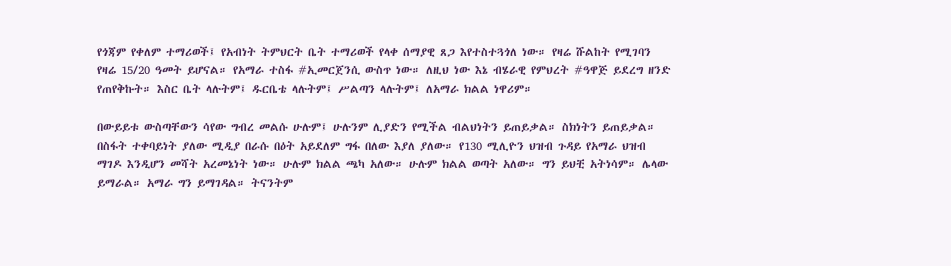የጎጃም የቀለም ተማሪወች፤ የአብነት ትምህርት ቤት ተማሪወች የላቀ ሰማያዊ ጸጋ እየተስተጓጎለ ነው። የዛሬ ሹልከት የሚገባን የዛሬ 15/20 ዓመት ይሆናል። የአማራ ተስፋ #ኢመርጀንሲ ውስጥ ነው። ለዚህ ነው እኔ ብሄራዊ የምህረት #ዓዋጅ ይደረግ ዘንድ የጠየቅኩት። እስር ቤት ላሉትም፤ ዱርቤቴ ላሉትም፤ ሥልጣን ላሉትም፤ ለአማራ ክልል ነዋሪም።

በውይይቱ ውስጣቸውን ሳየው ግብረ መልሱ ሁሉም፤ ሁሉንም ሊያድን የሚችል ብልህነትን ይጠይቃል። ስክነትን ይጠይቃል። በስፋት ተቀባይነት ያለው ሚዲያ በራሱ በዕት አይደለም ግፋ በለው እያለ ያለው። የ130 ሚሊዮን ህዝብ ጉዳይ የአማራ ህዝብ ማገዶ እንዲሆን መሻት አረመኔነት ነው። ሁሉም ክልል ጫካ አለው። ሁሉም ክልል ወጣት አለው። ግን ይህቺ አትነሳም። ሌላው ይማራል። አማራ ግን ይማገዳል። ትናንትም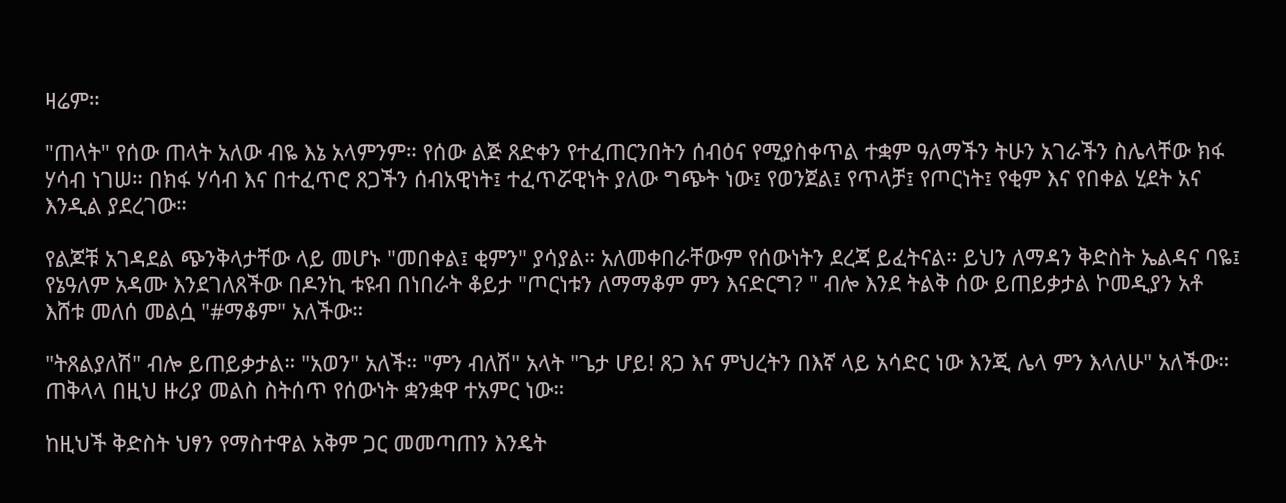ዛሬም።

"ጠላት" የሰው ጠላት አለው ብዬ እኔ አላምንም። የሰው ልጅ ጸድቀን የተፈጠርንበትን ሰብዕና የሚያስቀጥል ተቋም ዓለማችን ትሁን አገራችን ስሌላቸው ክፋ ሃሳብ ነገሠ። በክፋ ሃሳብ እና በተፈጥሮ ጸጋችን ሰብአዊነት፤ ተፈጥሯዊነት ያለው ግጭት ነው፤ የወንጀል፤ የጥላቻ፤ የጦርነት፤ የቂም እና የበቀል ሂደት አና እንዲል ያደረገው።

የልጆቹ አገዳደል ጭንቅላታቸው ላይ መሆኑ "መበቀል፤ ቂምን" ያሳያል። አለመቀበራቸውም የሰውነትን ደረጃ ይፈትናል። ይህን ለማዳን ቅድስት ኤልዳና ባዬ፤ የኔዓለም አዳሙ እንደገለጸችው በዶንኪ ቱዩብ በነበራት ቆይታ "ጦርነቱን ለማማቆም ምን እናድርግ? " ብሎ እንደ ትልቅ ሰው ይጠይቃታል ኮመዲያን አቶ እሸቱ መለሰ መልሷ "#ማቆም" አለችው።

"ትጸልያለሽ" ብሎ ይጠይቃታል። "አወን" አለች። "ምን ብለሽ" አላት "ጌታ ሆይ! ጸጋ እና ምህረትን በእኛ ላይ አሳድር ነው እንጂ ሌላ ምን እላለሁ" አለችው። ጠቅላላ በዚህ ዙሪያ መልስ ስትሰጥ የሰውነት ቋንቋዋ ተአምር ነው።

ከዚህች ቅድስት ህፃን የማስተዋል አቅም ጋር መመጣጠን እንዴት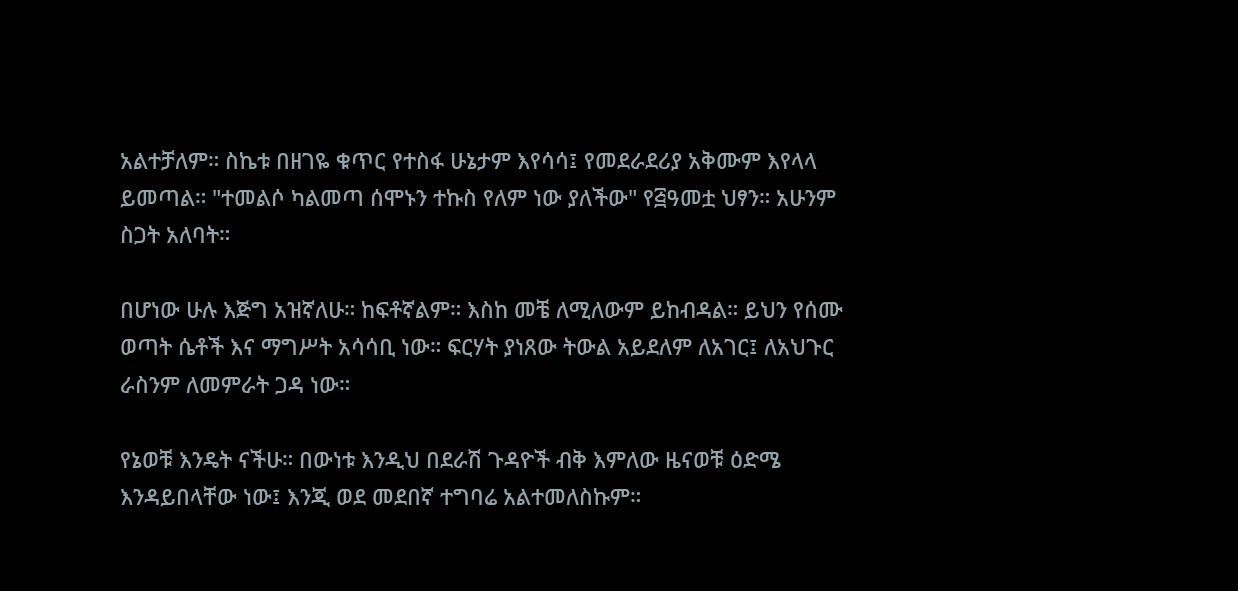አልተቻለም። ስኬቱ በዘገዬ ቁጥር የተስፋ ሁኔታም እየሳሳ፤ የመደራደሪያ አቅሙም እየላላ ይመጣል። "ተመልሶ ካልመጣ ሰሞኑን ተኩስ የለም ነው ያለችው" የ፭ዓመቷ ህፃን። አሁንም ስጋት አለባት።

በሆነው ሁሉ እጅግ አዝኛለሁ። ከፍቶኛልም። እስከ መቼ ለሚለውም ይከብዳል። ይህን የሰሙ ወጣት ሴቶች እና ማግሥት አሳሳቢ ነው። ፍርሃት ያነጸው ትውል አይደለም ለአገር፤ ለአህጉር ራስንም ለመምራት ጋዳ ነው።

የኔወቹ እንዴት ናችሁ። በውነቱ እንዲህ በደራሽ ጉዳዮች ብቅ እምለው ዜናወቹ ዕድሜ እንዳይበላቸው ነው፤ እንጂ ወደ መደበኛ ተግባሬ አልተመለስኩም።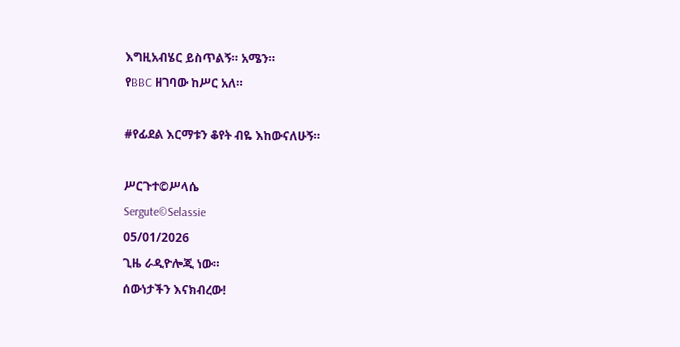እግዚአብሄር ይስጥልኝ። አሜን።
የBBC ዘገባው ከሥር አለ።

#የፊደል እርማቱን ቆየት ብዬ እከውናለሁኝ።

ሥርጉተ©ሥላሴ
Sergute©Selassie
05/01/2026
ጊዜ ራዲዮሎጂ ነው።
ሰውነታችን እናክብረው!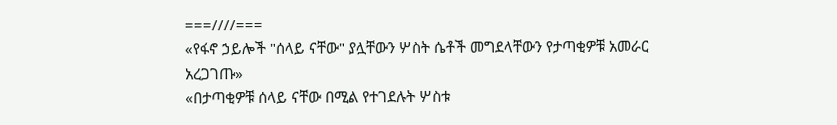===////===
«የፋኖ ኃይሎች "ሰላይ ናቸው" ያሏቸውን ሦስት ሴቶች መግደላቸውን የታጣቂዎቹ አመራር አረጋገጡ»
«በታጣቂዎቹ ሰላይ ናቸው በሚል የተገደሉት ሦስቱ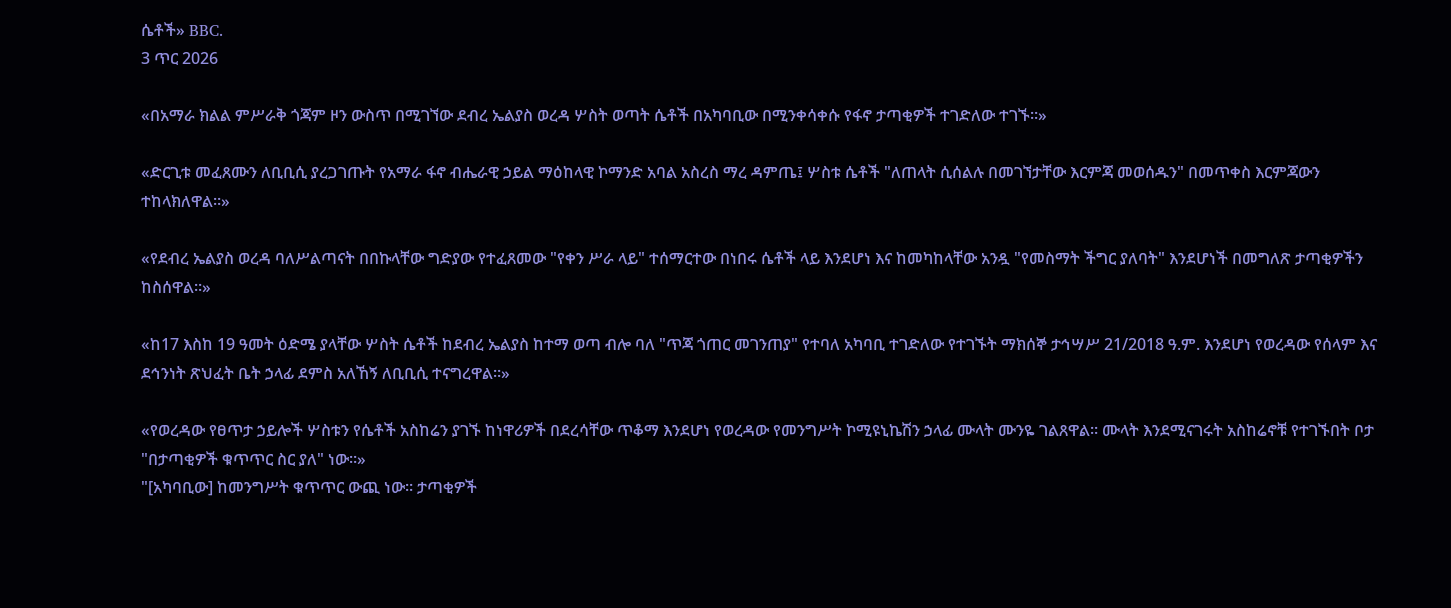ሴቶች» BBC.
3 ጥር 2026

«በአማራ ክልል ምሥራቅ ጎጃም ዞን ውስጥ በሚገኘው ደብረ ኤልያስ ወረዳ ሦስት ወጣት ሴቶች በአካባቢው በሚንቀሳቀሱ የፋኖ ታጣቂዎች ተገድለው ተገኙ።»

«ድርጊቱ መፈጸሙን ለቢቢሲ ያረጋገጡት የአማራ ፋኖ ብሔራዊ ኃይል ማዕከላዊ ኮማንድ አባል አስረስ ማረ ዳምጤ፤ ሦስቱ ሴቶች "ለጠላት ሲሰልሉ በመገኘታቸው እርምጃ መወሰዱን" በመጥቀስ እርምጃውን ተከላክለዋል።»

«የደብረ ኤልያስ ወረዳ ባለሥልጣናት በበኩላቸው ግድያው የተፈጸመው "የቀን ሥራ ላይ" ተሰማርተው በነበሩ ሴቶች ላይ እንደሆነ እና ከመካከላቸው አንዷ "የመስማት ችግር ያለባት" እንደሆነች በመግለጽ ታጣቂዎችን ከስሰዋል።»

«ከ17 እስከ 19 ዓመት ዕድሜ ያላቸው ሦስት ሴቶች ከደብረ ኤልያስ ከተማ ወጣ ብሎ ባለ "ጥጃ ጎጠር መገንጠያ" የተባለ አካባቢ ተገድለው የተገኙት ማክሰኞ ታኅሣሥ 21/2018 ዓ.ም. እንደሆነ የወረዳው የሰላም እና ደኅንነት ጽህፈት ቤት ኃላፊ ደምስ አለኸኝ ለቢቢሲ ተናግረዋል።»

«የወረዳው የፀጥታ ኃይሎች ሦስቱን የሴቶች አስከሬን ያገኙ ከነዋሪዎች በደረሳቸው ጥቆማ እንደሆነ የወረዳው የመንግሥት ኮሚዩኒኬሽን ኃላፊ ሙላት ሙንዬ ገልጸዋል። ሙላት እንደሚናገሩት አስከሬኖቹ የተገኙበት ቦታ "በታጣቂዎች ቁጥጥር ስር ያለ" ነው።»
"[አካባቢው] ከመንግሥት ቁጥጥር ውጪ ነው። ታጣቂዎች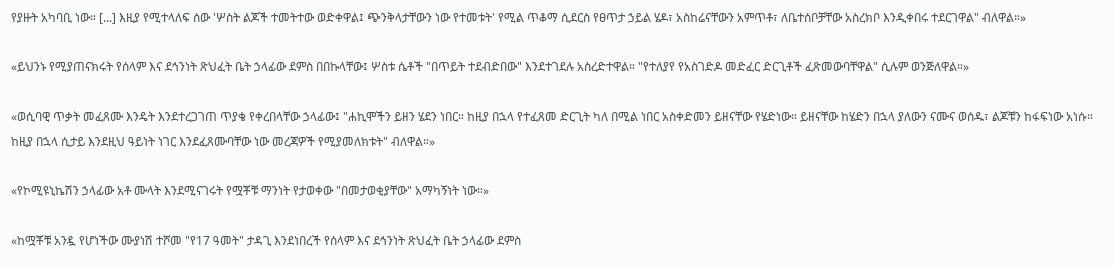የያዙት አካባቢ ነው። [...] እዚያ የሚተላለፍ ሰው 'ሦስት ልጆች ተመትተው ወድቀዋል፤ ጭንቅላታቸውን ነው የተመቱት' የሚል ጥቆማ ሲደርስ የፀጥታ ኃይል ሄዶ፣ አስከሬናቸውን አምጥቶ፣ ለቤተሰቦቻቸው አስረክቦ እንዲቀበሩ ተደርገዋል" ብለዋል።»

«ይህንኑ የሚያጠናክሩት የሰላም እና ደኅንነት ጽህፈት ቤት ኃላፊው ደምስ በበኩላቸው፤ ሦስቱ ሴቶች "በጥይት ተደብድበው" እንደተገደሉ አስረድተዋል። "የተለያየ የአስገድዶ መድፈር ድርጊቶች ፈጽመውባቸዋል" ሲሉም ወንጅለዋል።»

«ወሲባዊ ጥቃት መፈጸሙ እንዴት እንደተረጋገጠ ጥያቄ የቀረበላቸው ኃላፊው፤ "ሐኪሞችን ይዘን ሄደን ነበር። ከዚያ በኋላ የተፈጸመ ድርጊት ካለ በሚል ነበር አስቀድመን ይዘናቸው የሄድነው። ይዘናቸው ከሄድን በኋላ ያለውን ናሙና ወሰዱ፣ ልጆቹን ከፋፍነው አነሱ። ከዚያ በኋላ ሲታይ እንደዚህ ዓይነት ነገር እንደፈጸሙባቸው ነው መረጃዎች የሚያመለክቱት" ብለዋል።»

«የኮሚዩኒኬሽን ኃላፊው አቶ ሙላት እንደሚናገሩት የሟቾቹ ማንነት የታወቀው "በመታወቂያቸው" አማካኝነት ነው።»

«ከሟቾቹ አንዷ የሆነችው ሙያነሽ ተሾመ "የ17 ዓመት" ታዳጊ እንደነበረች የሰላም እና ደኅንነት ጽህፈት ቤት ኃላፊው ደምስ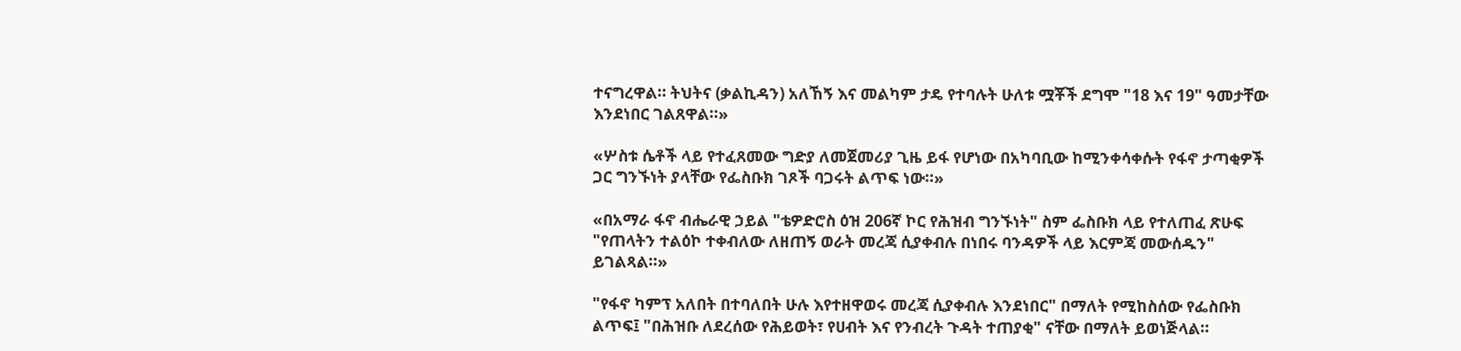ተናግረዋል። ትህትና (ቃልኪዳን) አለኸኝ እና መልካም ታዴ የተባሉት ሁለቱ ሟቾች ደግሞ "18 እና 19" ዓመታቸው እንደነበር ገልጸዋል።»

«ሦስቱ ሴቶች ላይ የተፈጸመው ግድያ ለመጀመሪያ ጊዜ ይፋ የሆነው በአካባቢው ከሚንቀሳቀሱት የፋኖ ታጣቂዎች ጋር ግንኙነት ያላቸው የፌስቡክ ገጾች ባጋሩት ልጥፍ ነው።»

«በአማራ ፋኖ ብሔራዊ ኃይል "ቴዎድሮስ ዕዝ 206ኛ ኮር የሕዝብ ግንኙነት" ስም ፌስቡክ ላይ የተለጠፈ ጽሁፍ "የጠላትን ተልዕኮ ተቀብለው ለዘጠኝ ወራት መረጃ ሲያቀብሉ በነበሩ ባንዳዎች ላይ እርምጃ መውሰዱን" ይገልጻል።»

"የፋኖ ካምፕ አለበት በተባለበት ሁሉ እየተዘዋወሩ መረጃ ሲያቀብሉ እንደነበር" በማለት የሚከስሰው የፌስቡክ ልጥፍ፤ "በሕዝቡ ለደረሰው የሕይወት፣ የሀብት እና የንብረት ጉዳት ተጠያቂ" ናቸው በማለት ይወነጅላል።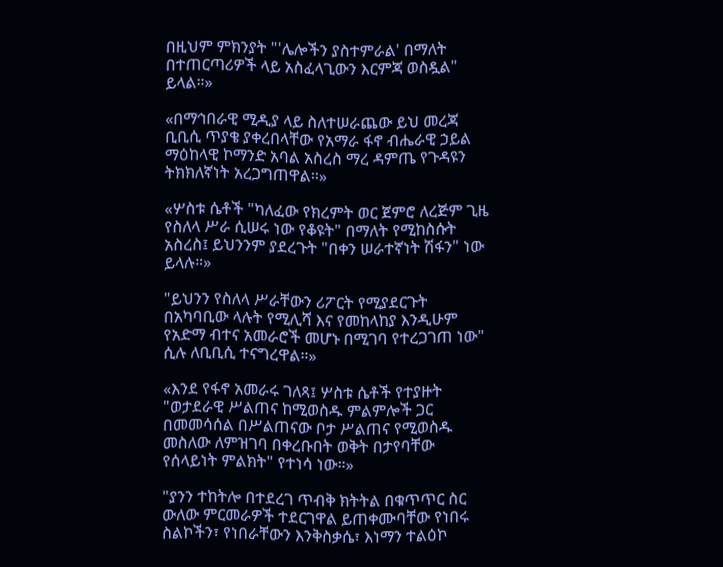በዚህም ምክንያት "'ሌሎችን ያስተምራል' በማለት በተጠርጣሪዎች ላይ አስፈላጊውን እርምጃ ወስዷል" ይላል።»

«በማኅበራዊ ሚዲያ ላይ ስለተሠራጨው ይህ መረጃ ቢቢሲ ጥያቄ ያቀረበላቸው የአማራ ፋኖ ብሔራዊ ኃይል ማዕከላዊ ኮማንድ አባል አስረስ ማረ ዳምጤ የጉዳዩን ትክክለኛነት አረጋግጠዋል።»

«ሦስቱ ሴቶች "ካለፈው የክረምት ወር ጀምሮ ለረጅም ጊዜ የስለላ ሥራ ሲሠሩ ነው የቆዩት" በማለት የሚከስሱት አስረስ፤ ይህንንም ያደረጉት "በቀን ሠራተኛነት ሽፋን" ነው ይላሉ።»

"ይህንን የስለላ ሥራቸውን ሪፖርት የሚያደርጉት በአካባቢው ላሉት የሚሊሻ እና የመከላከያ እንዲሁም የአድማ ብተና አመራሮች መሆኑ በሚገባ የተረጋገጠ ነው" ሲሉ ለቢቢሲ ተናግረዋል።»

«እንደ የፋኖ አመራሩ ገለጻ፤ ሦስቱ ሴቶች የተያዙት "ወታደራዊ ሥልጠና ከሚወስዱ ምልምሎች ጋር በመመሳሰል በሥልጠናው ቦታ ሥልጠና የሚወስዱ መስለው ለምዝገባ በቀረቡበት ወቅት በታየባቸው የሰላይነት ምልክት" የተነሳ ነው።»

"ያንን ተከትሎ በተደረገ ጥብቅ ክትትል በቁጥጥር ስር ውለው ምርመራዎች ተደርገዋል ይጠቀሙባቸው የነበሩ ስልኮችን፣ የነበራቸውን እንቅስቃሴ፣ እነማን ተልዕኮ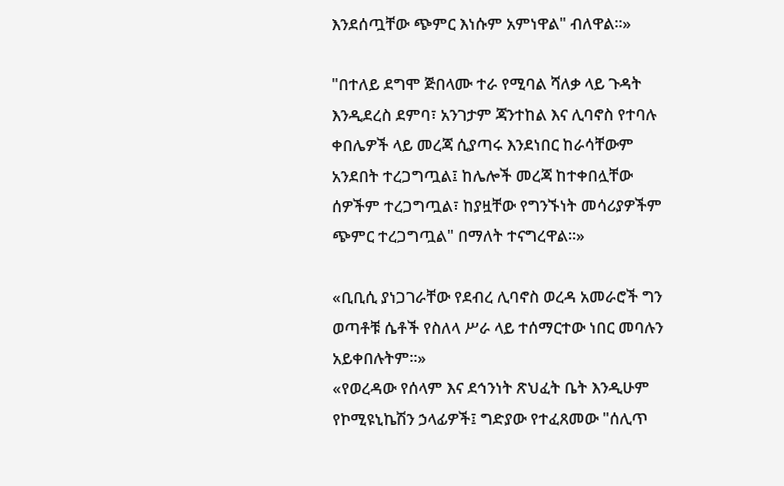እንደሰጧቸው ጭምር እነሱም አምነዋል" ብለዋል።»

"በተለይ ደግሞ ጅበላሙ ተራ የሚባል ሻለቃ ላይ ጉዳት እንዲደረስ ደምባ፣ አንገታም ጃንተከል እና ሊባኖስ የተባሉ ቀበሌዎች ላይ መረጃ ሲያጣሩ እንደነበር ከራሳቸውም አንደበት ተረጋግጧል፤ ከሌሎች መረጃ ከተቀበሏቸው ሰዎችም ተረጋግጧል፣ ከያዟቸው የግንኙነት መሳሪያዎችም ጭምር ተረጋግጧል" በማለት ተናግረዋል።»

«ቢቢሲ ያነጋገራቸው የደብረ ሊባኖስ ወረዳ አመራሮች ግን ወጣቶቹ ሴቶች የስለላ ሥራ ላይ ተሰማርተው ነበር መባሉን አይቀበሉትም።»
«የወረዳው የሰላም እና ደኅንነት ጽህፈት ቤት እንዲሁም የኮሚዩኒኬሽን ኃላፊዎች፤ ግድያው የተፈጸመው "ሰሊጥ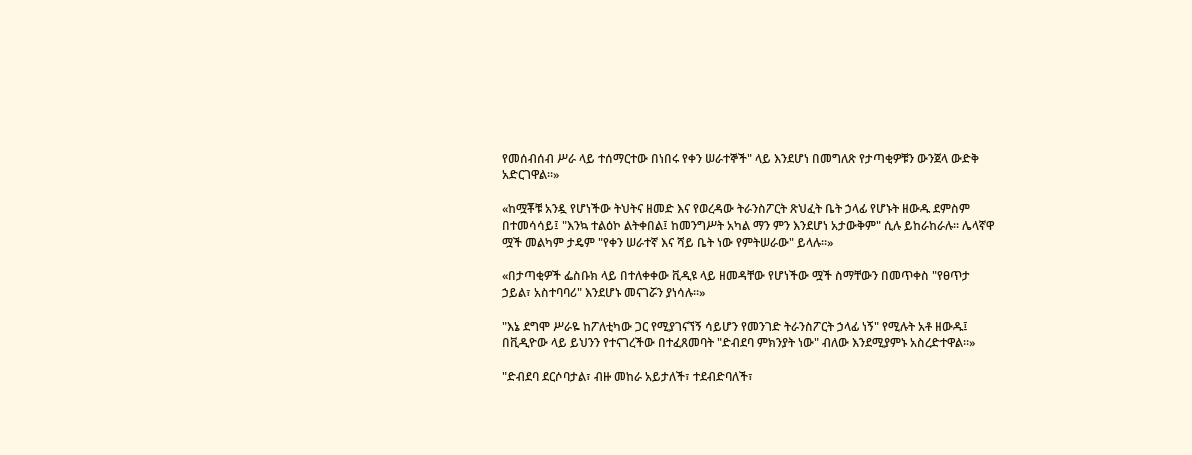የመሰብሰብ ሥራ ላይ ተሰማርተው በነበሩ የቀን ሠራተኞች" ላይ እንደሆነ በመግለጽ የታጣቂዎቹን ውንጀላ ውድቅ አድርገዋል።»

«ከሟቾቹ አንዷ የሆነችው ትህትና ዘመድ እና የወረዳው ትራንስፖርት ጽህፈት ቤት ኃላፊ የሆኑት ዘውዱ ደምስም በተመሳሳይ፤ "እንኳ ተልዕኮ ልትቀበል፤ ከመንግሥት አካል ማን ምን እንደሆነ አታውቅም" ሲሉ ይከራከራሉ። ሌላኛዋ ሟች መልካም ታዴም "የቀን ሠራተኛ እና ሻይ ቤት ነው የምትሠራው" ይላሉ።»

«በታጣቂዎች ፌስቡክ ላይ በተለቀቀው ቪዲዩ ላይ ዘመዳቸው የሆነችው ሟች ስማቸውን በመጥቀስ "የፀጥታ ኃይል፣ አስተባባሪ" እንደሆኑ መናገሯን ያነሳሉ።»

"እኔ ደግሞ ሥራዬ ከፖለቲካው ጋር የሚያገናኘኝ ሳይሆን የመንገድ ትራንስፖርት ኃላፊ ነኝ" የሚሉት አቶ ዘውዱ፤ በቪዲዮው ላይ ይህንን የተናገረችው በተፈጸመባት "ድብደባ ምክንያት ነው" ብለው እንደሚያምኑ አስረድተዋል።»

"ድብደባ ደርሶባታል፣ ብዙ መከራ አይታለች፣ ተደብድባለች፣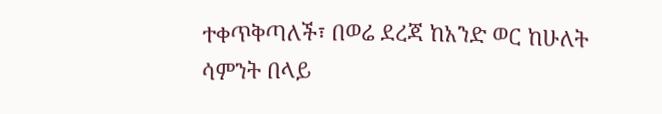ተቀጥቅጣለች፣ በወሬ ደረጃ ከአንድ ወር ከሁለት ሳምንት በላይ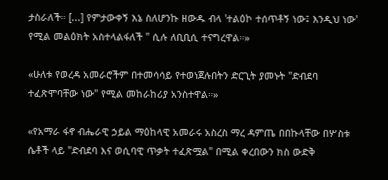ታስራለች። [...] የምታውቀኝ እኔ ስለሆንኩ ዘውዱ ብላ 'ተልዕኮ ተሰጥቶኝ ነው፤ እንዲህ ነው' የሚል መልዕክት አስተላልፋለች " ሲሉ ለቢቢሲ ተናግረዋል።»

«ሁለቱ የወረዳ አመራሮችም በተመሳሳይ የተወነጀሉበትን ድርጊት ያመኑት "ድብደባ ተፈጽሞባቸው ነው" የሚል መከራከሪያ አንስተዋል።»

«የአማራ ፋኖ ብሔራዊ ኃይል ማዕከላዊ አመራሩ አስረስ ማረ ዳምጤ በበኩላቸው በሦስቱ ሴቶች ላይ "ድብደባ እና ወሲባዊ ጥቃት ተፈጽሟል" በሚል ቀረበውን ክስ ውድቅ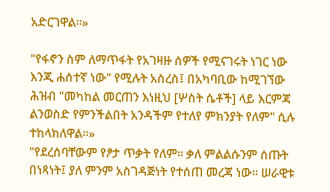አድርገዋል።»

"የፋኖን ስም ለማጥፋት የአገዛዙ ሰዎች የሚናገሩት ነገር ነው እንጂ ሐሰተኛ ነው" የሚሉት አስረስ፤ በአካባቢው ከሚገኘው ሕዝብ "መካከል መርጠን እነዚህ [ሦስት ሴቶች] ላይ እርምጃ ልንወስድ የምንችልበት አንዳችም የተለየ ምክንያት የለም" ሲሉ ተከላክለዋል።»
"የደረሰባቸውም የፆታ ጥቃት የለም። ቃለ ምልልሱንም ሰጡት በነጻነት፤ ያለ ምንም አስገዳጅነት የተሰጠ መረጃ ነው። ሠራዊቱ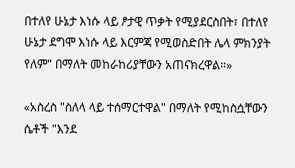በተለየ ሁኔታ እነሱ ላይ ፆታዊ ጥቃት የሚያደርስበት፣ በተለየ ሁኔታ ደግሞ እነሱ ላይ እርምጃ የሚወስድበት ሌላ ምክንያት የለም" በማለት መከራከሪያቸውን አጠናክረዋል።»

«አስረስ "ስለላ ላይ ተሰማርተዋል" በማለት የሚከስሷቸውን ሴቶች "እንደ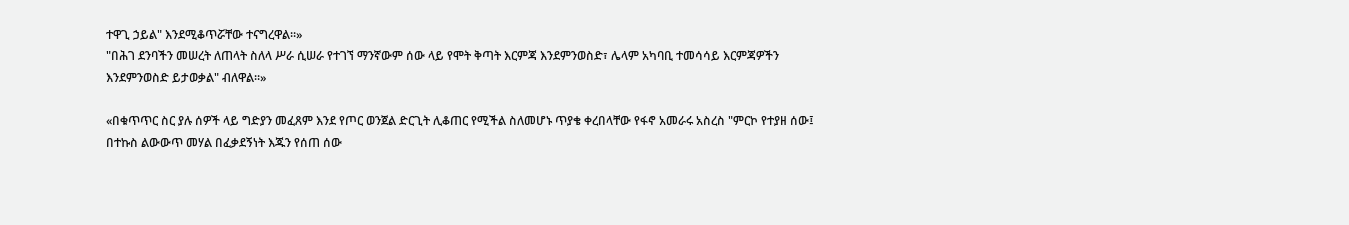ተዋጊ ኃይል" እንደሚቆጥሯቸው ተናግረዋል።»
"በሕገ ደንባችን መሠረት ለጠላት ስለላ ሥራ ሲሠራ የተገኘ ማንኛውም ሰው ላይ የሞት ቅጣት እርምጃ እንደምንወስድ፣ ሌላም አካባቢ ተመሳሳይ እርምጃዎችን እንደምንወስድ ይታወቃል" ብለዋል።»

«በቁጥጥር ስር ያሉ ሰዎች ላይ ግድያን መፈጸም እንደ የጦር ወንጀል ድርጊት ሊቆጠር የሚችል ስለመሆኑ ጥያቄ ቀረበላቸው የፋኖ አመራሩ አስረስ "ምርኮ የተያዘ ሰው፤ በተኩስ ልውውጥ መሃል በፈቃደኝነት እጁን የሰጠ ሰው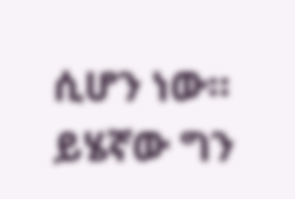ሲሆን ነው። ይሄኛው ግን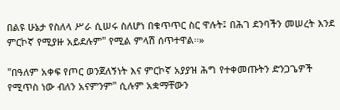በልዩ ሁኔታ የስለላ ሥራ ሲሠሩ ስለሆነ በቁጥጥር ስር ዋሉት፤ በሕገ ደንባችን መሠረት እንደ ምርኮኛ የሚያዙ አይደሉም" የሚል ምላሽ ሰጥተዋል።»

"በዓለም አቀፍ የጦር ወንጀለኝነት እና ምርኮኛ አያያዝ ሕግ የተቀመጡትን ድንጋጌዎች የሚጥስ ነው ብለን አናምንም" ሲሉም አቋማቸውን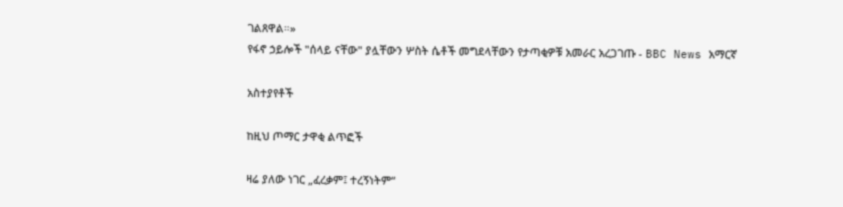ገልጸዋል።»
የፋኖ ኃይሎች "ሰላይ ናቸው" ያሏቸውን ሦስት ሴቶች መግደላቸውን የታጣቂዎቹ አመራር አረጋገጡ - BBC News አማርኛ

አስተያየቶች

ከዚህ ጦማር ታዋቂ ልጥፎች

ዛሬ ያለው ነገር „ፈረቃም፤ ተረኝነትም“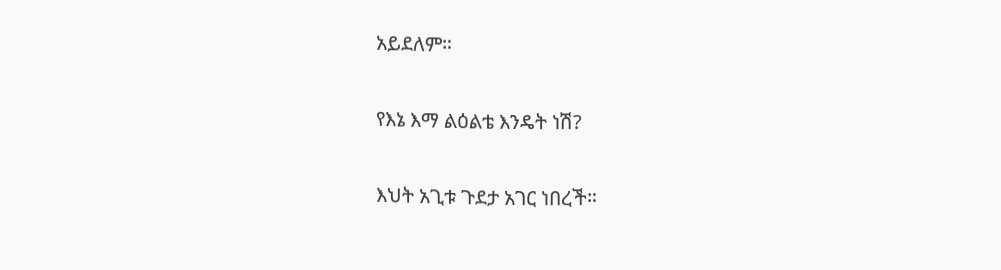አይደለም።

የእኔ እማ ልዕልቴ እንዴት ነሽ?

እህት አጊቱ ጉደታ አገር ነበረች።